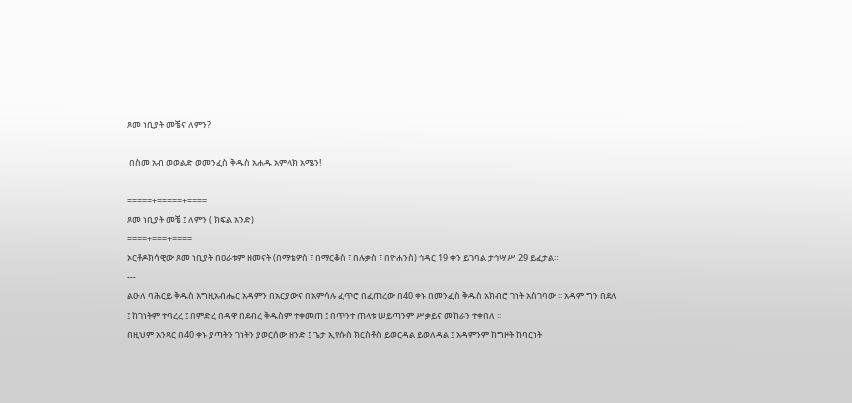ጾመ ነቢያት መቼና ለምን?

 በስመ አብ ወወልድ ወመንፈስ ቅዱስ አሐዱ አምላክ አሜን!

=====+=====+====
ጾመ ነቢያት መቼ ፤ ለምን ( ክፍል አንድ)
====+===+====
ኦርቶዶክሳዊው ጾመ ነቢያት በዐራቱም ዘመናት (በማቴዎስ ፣ በማርቆስ ፣ በሉቃስ ፣ በዮሐንስ) ኅዳር 19 ቀን ይገባል ታኅሣሥ 29 ይፈታል።
---
ልዑለ ባሕርይ ቅዱስ እግዚአብሔር አዳምን በአርያውና በአምሳሉ ፈጥሮ በፈጠረው በ40 ቀኑ በመንፈስ ቅዱስ አክብሮ ገነት አስገባው ፡፡ አዳም ግን በደለ ፤ ከገነትም ተባረረ ፤ በምድረ በዳዋ በደብረ ቅዱስም ተቀመጠ ፤ በጥንተ ጠላቱ ሠይጣንም ሥቃይና መከራን ተቀበለ ፡፡
በዚህም አንጻር በ40 ቀኑ ያጣትን ገነትን ያወርሰው ዘንድ ፤ ጌታ ኢየሱስ ክርስቶስ ይወርዳል ይወለዳል ፤ አዳምንም ከግዞት ከባርነት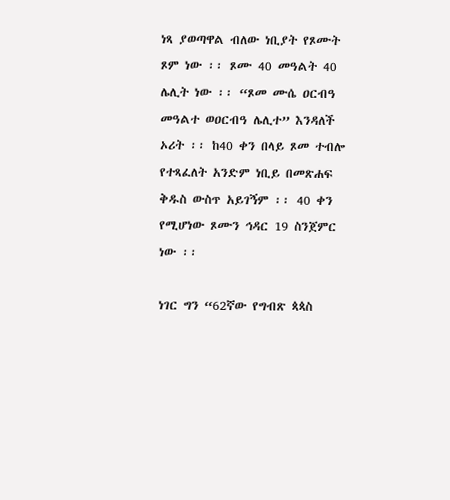ነጻ ያወጣዋል ብለው ነቢያት የጾሙት ጾም ነው ፡፡ ጾሙ 40 መዓልት 40 ሌሊት ነው ፡፡ “ጾመ ሙሴ ዐርብዓ መዓልተ ወዐርብዓ ሌሊተ” እንዳለች ኦሪት ፡፡ ከ40 ቀን በላይ ጾመ ተብሎ የተጻፈለት አንድም ነቢይ በመጽሐፍ ቅዱስ ውስጥ አይገኝም ፡፡ 40 ቀን የሚሆነው ጾሙን ኅዳር 19 ስንጀምር ነው ፡፡

ነገር ግን “62ኛው የግብጽ ጳጳስ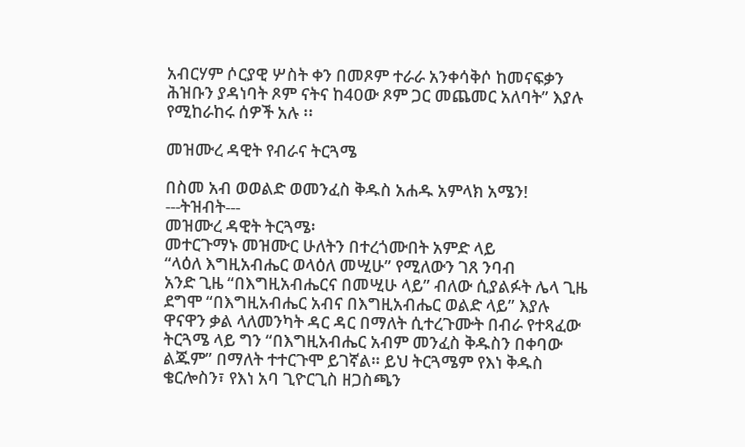አብርሃም ሶርያዊ ሦስት ቀን በመጾም ተራራ አንቀሳቅሶ ከመናፍቃን ሕዝቡን ያዳነባት ጾም ናትና ከ40ው ጾም ጋር መጨመር አለባት” እያሉ የሚከራከሩ ሰዎች አሉ ፡፡

መዝሙረ ዳዊት የብራና ትርጓሜ

በስመ አብ ወወልድ ወመንፈስ ቅዱስ አሐዱ አምላክ አሜን!
---ትዝብት---
መዝሙረ ዳዊት ትርጓሜ፡
መተርጉማኑ መዝሙር ሁለትን በተረጎሙበት አምድ ላይ
“ላዕለ እግዚአብሔር ወላዕለ መሢሁ” የሚለውን ገጸ ንባብ
አንድ ጊዜ “በእግዚአብሔርና በመሢሁ ላይ” ብለው ሲያልፉት ሌላ ጊዜ ደግሞ “በእግዚአብሔር አብና በእግዚአብሔር ወልድ ላይ” እያሉ ዋናዋን ቃል ላለመንካት ዳር ዳር በማለት ሲተረጉሙት በብራ የተጻፈው ትርጓሜ ላይ ግን “በእግዚአብሔር አብም መንፈስ ቅዱስን በቀባው ልጁም” በማለት ተተርጉሞ ይገኛል። ይህ ትርጓሜም የእነ ቅዱስ ቄርሎስን፣ የእነ አባ ጊዮርጊስ ዘጋስጫን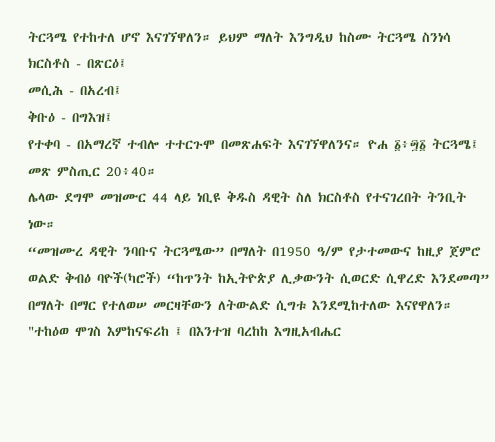ትርጓሜ የተከተለ ሆኖ እናገኘዋለን። ይህም ማለት እንግዲህ ከስሙ ትርጓሜ ስንነሳ
ክርስቶስ - በጽርዕ፤
መሲሕ - በአረብ፤
ቅቡዕ - በግእዝ፤
የተቀባ - በአማረኛ ተብሎ ተተርጉሞ በመጽሐፍት እናገኘዋለንና። ዮሐ ፩፥፵፩ ትርጓሜ፤ መጽ ምስጢር 20፥40።
ሌላው ደግሞ መዝሙር 44 ላይ ነቢዩ ቅዱስ ዳዊት ስለ ክርስቶስ የተናገረበት ትንቢት ነው።
“መዝሙረ ዳዊት ንባቡና ትርጓሜው” በማለት በ1950 ዓ/ም የታተመውና ከዚያ ጀምሮ ወልድ ቅብዕ ባዮች(ካሮች) “ከጥንት ከኢትዮጵያ ሊቃውንት ሲወርድ ሲዋረድ እንደመጣ” በማለት በማር የተለወሠ መርዛቸውን ለትውልድ ሲግቱ እንደሚከተለው እናየዋለን።
"ተከዕወ ሞገስ እምከናፍሪከ ፤ በእንተዝ ባረከከ እግዚአብሔር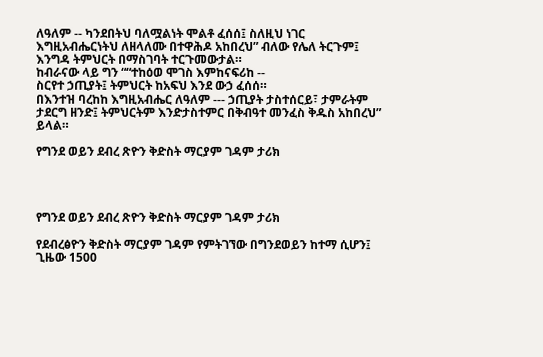ለዓለም -- ካንደበትህ ባለሟልነት ሞልቶ ፈሰሰ፤ ስለዚህ ነገር እግዚአብሔርነትህ ለዘላለሙ በተዋሕዶ አከበረህ” ብለው የሌለ ትርጉም፤ እንግዳ ትምህርት በማስገባት ተርጉመውታል።
ከብራናው ላይ ግን ““ተከዕወ ሞገስ እምከናፍሪከ --
ስርየተ ኃጢያት፤ ትምህርት ከአፍህ እንደ ውኃ ፈሰሰ።
በእንተዝ ባረከከ እግዚአብሔር ለዓለም --- ኃጢያት ታስተሰርይ፣ ታምራትም ታደርግ ዘንድ፤ ትምህርትም እንድታስተምር በቅብዓተ መንፈስ ቅዱስ አከበረህ” ይላል።

የግንደ ወይን ደብረ ጽዮን ቅድስት ማርያም ገዳም ታሪክ




የግንደ ወይን ደብረ ጽዮን ቅድስት ማርያም ገዳም ታሪክ

የደብረፅዮን ቅድስት ማርያም ገዳም የምትገኘው በግንደወይን ከተማ ሲሆን፤ ጊዜው 1500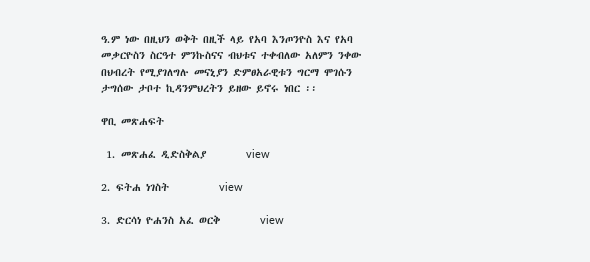ዓ.ም ነው በዚህን ወቅት በዚች ላይ የአባ እንጦንዮስ እና የአባ መቃርዮስን ስርዓተ ምንኩስናና ብህቱና ተቀብለው አለምን ንቀው በህብረት የሚያገለግሉ መናኒያን ድምፀአራዊቱን ግርማ ሞገሱን ታግሰው ታቦተ ኪዳንምህረትን ይዘው ይኖሩ ነበር ፡፡

ዋቢ መጽሐፍት

 1. መጽሐፈ ዲድስቅልያ        view

2. ፍትሐ ነገስት          view

3. ድርሳነ ዮሐንስ አፈ ወርቅ        view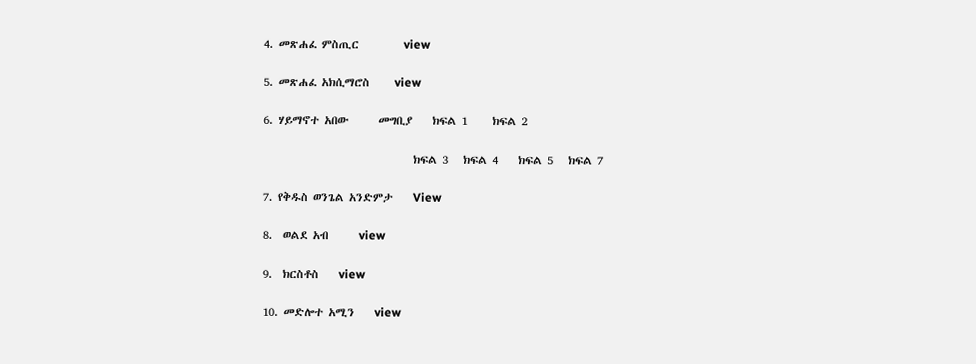4. መጽሐፈ ምስጢር         view

5. መጽሐፈ አክሲማሮስ     view

6. ሃይማኖተ አበው      መግቢያ    ክፍል 1     ክፍል 2

                              ክፍል 3   ክፍል 4    ክፍል 5   ክፍል 7

7. የቅዱስ ወንጌል አንድምታ    View

8.  ወልደ አብ      view

9.  ክርስቶስ    view

10. መድሎተ አሚን    view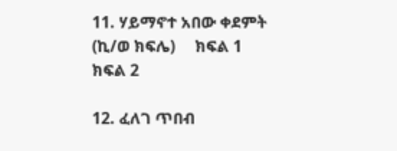11. ሃይማኖተ አበው ቀደምት (ኪ/ወ ክፍሌ)     ክፍል 1     ክፍል 2

12. ፈለገ ጥበብ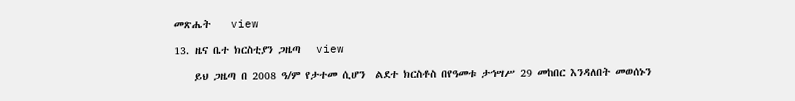መጽሔት    view

13. ዜና ቤተ ክርስቲያን ጋዜጣ   view

    ይህ ጋዜጣ በ 2008 ዓ/ም የታተመ ሲሆን  ልደተ ክርስቶስ በየዓመቱ ታኅሣሥ 29 መከበር እንዳለበት መወሰኑን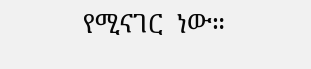የሚናገር  ነው።